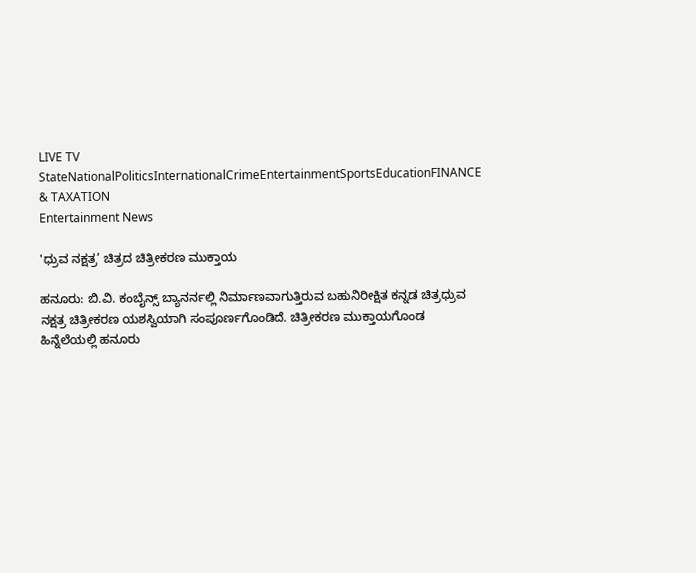LIVE TV StateNationalPoliticsInternationalCrimeEntertainmentSportsEducationFINANCE & TAXATION
Entertainment News

'ಧ್ರುವ ನಕ್ಷತ್ರ’ ಚಿತ್ರದ ಚಿತ್ರೀಕರಣ ಮುಕ್ತಾಯ

ಹನೂರು: ಬಿ.ವಿ. ಕಂಬೈನ್ಸ್ ಬ್ಯಾನರ್ನಲ್ಲಿ ನಿರ್ಮಾಣವಾಗುತ್ತಿರುವ ಬಹುನಿರೀಕ್ಷಿತ ಕನ್ನಡ ಚಿತ್ರಧ್ರುವ ನಕ್ಷತ್ರ ಚಿತ್ರೀಕರಣ ಯಶಸ್ವಿಯಾಗಿ ಸಂಪೂರ್ಣಗೊಂಡಿದೆ. ಚಿತ್ರೀಕರಣ ಮುಕ್ತಾಯಗೊಂಡ ಹಿನ್ನೆಲೆಯಲ್ಲಿ ಹನೂರು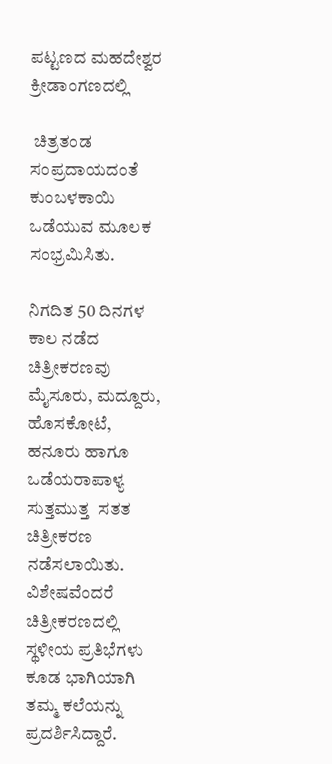ಪಟ್ಟಣದ ಮಹದೇಶ್ವರ ಕ್ರೀಡಾಂಗಣದಲ್ಲಿ

 ಚಿತ್ರತಂಡ ಸಂಪ್ರದಾಯದಂತೆ ಕುಂಬಳಕಾಯಿ ಒಡೆಯುವ ಮೂಲಕ ಸಂಭ್ರಮಿಸಿತು.

ನಿಗದಿತ 50 ದಿನಗಳ ಕಾಲ ನಡೆದ ಚಿತ್ರೀಕರಣವು   ಮೈಸೂರು, ಮದ್ದೂರು, ಹೊಸಕೋಟೆ, ಹನೂರು ಹಾಗೂ ಒಡೆಯರಾಪಾಳ್ಯ ಸುತ್ತಮುತ್ತ  ಸತತ ಚಿತ್ರೀಕರಣ ನಡೆಸಲಾಯಿತು. ವಿಶೇಷವೆಂದರೆ ಚಿತ್ರೀಕರಣದಲ್ಲಿ   ಸ್ಥಳೀಯ ಪ್ರತಿಭೆಗಳು ಕೂಡ ಭಾಗಿಯಾಗಿ ತಮ್ಮ ಕಲೆಯನ್ನು ಪ್ರದರ್ಶಿಸಿದ್ದಾರೆ.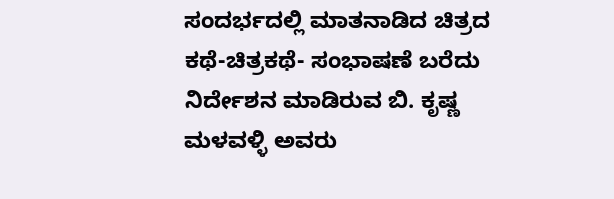ಸಂದರ್ಭದಲ್ಲಿ ಮಾತನಾಡಿದ ಚಿತ್ರದ ಕಥೆ-ಚಿತ್ರಕಥೆ- ಸಂಭಾಷಣೆ ಬರೆದು ನಿರ್ದೇಶನ ಮಾಡಿರುವ ಬಿ. ಕೃಷ್ಣ ಮಳವಳ್ಳಿ ಅವರು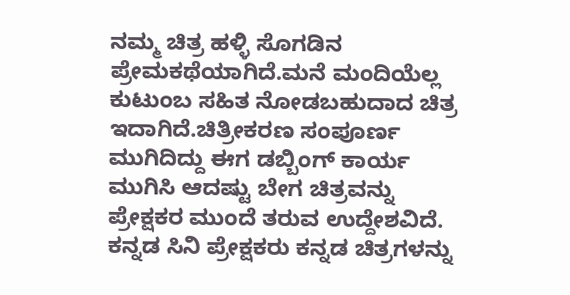ನಮ್ಮ ಚಿತ್ರ ಹಳ್ಳಿ ಸೊಗಡಿನ ಪ್ರೇಮಕಥೆಯಾಗಿದೆ.ಮನೆ ಮಂದಿಯೆಲ್ಲ ಕುಟುಂಬ ಸಹಿತ ನೋಡಬಹುದಾದ ಚಿತ್ರ ಇದಾಗಿದೆ.ಚಿತ್ರೀಕರಣ ಸಂಪೂರ್ಣ ಮುಗಿದಿದ್ದು ಈಗ ಡಬ್ಬಿಂಗ್ ಕಾರ್ಯ ಮುಗಿಸಿ ಆದಷ್ಟು ಬೇಗ ಚಿತ್ರವನ್ನು ಪ್ರೇಕ್ಷಕರ ಮುಂದೆ ತರುವ ಉದ್ದೇಶವಿದೆ. ಕನ್ನಡ ಸಿನಿ ಪ್ರೇಕ್ಷಕರು ಕನ್ನಡ ಚಿತ್ರಗಳನ್ನು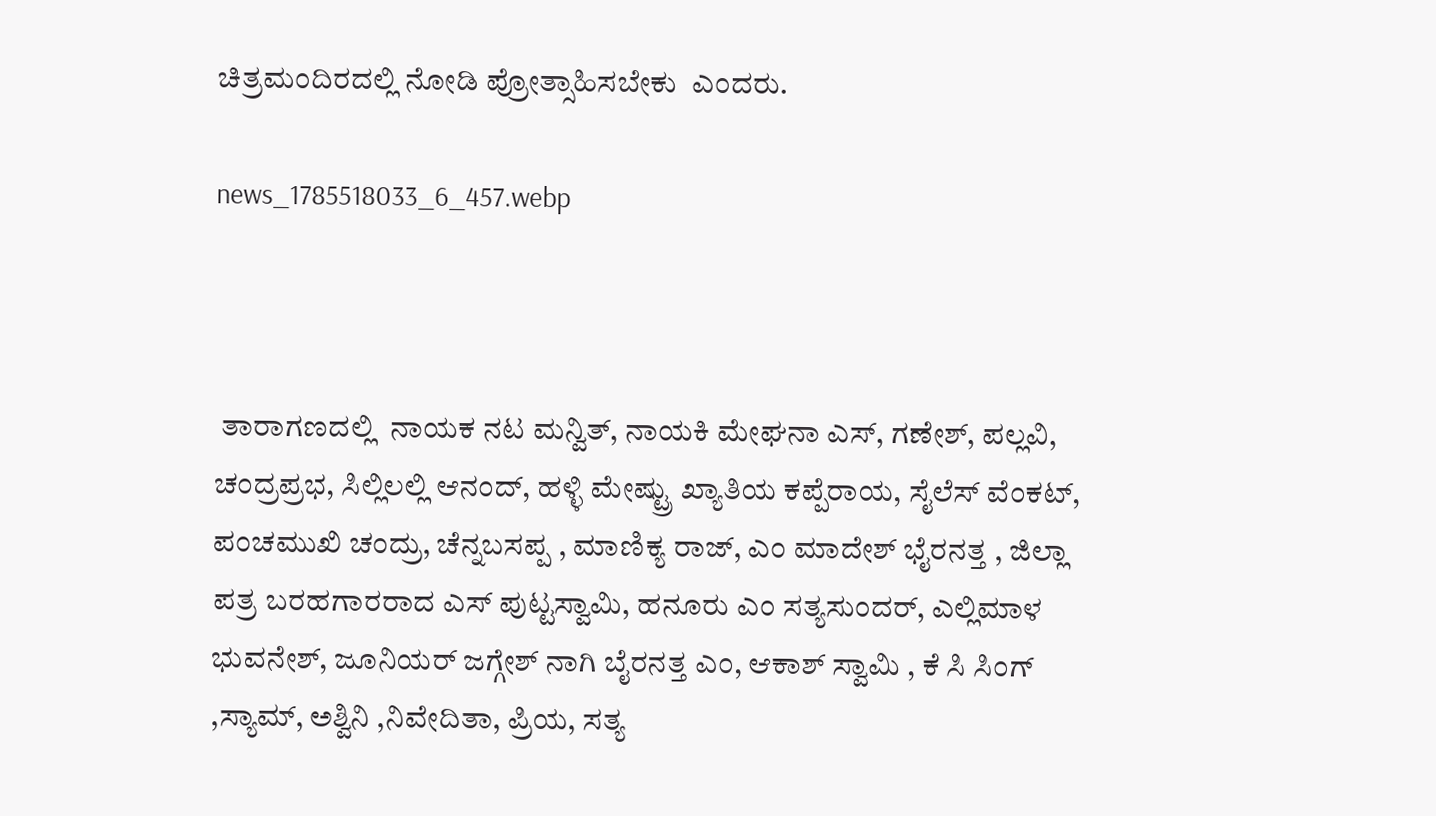ಚಿತ್ರಮಂದಿರದಲ್ಲಿ ನೋಡಿ ಪ್ರೋತ್ಸಾಹಿಸಬೇಕು  ಎಂದರು.

news_1785518033_6_457.webp



 ತಾರಾಗಣದಲ್ಲಿ  ನಾಯಕ ನಟ ಮನ್ವಿತ್, ನಾಯಕಿ ಮೇಘನಾ ಎಸ್, ಗಣೇಶ್, ಪಲ್ಲವಿ, ಚಂದ್ರಪ್ರಭ, ಸಿಲ್ಲಿಲಲ್ಲಿ ಆನಂದ್, ಹಳ್ಳಿ ಮೇಷ್ಟ್ರು ಖ್ಯಾತಿಯ ಕಪ್ಪೆರಾಯ, ಸೈಲೆಸ್ ವೆಂಕಟ್, ಪಂಚಮುಖಿ ಚಂದ್ರು, ಚೆನ್ನಬಸಪ್ಪ , ಮಾಣಿಕ್ಯ ರಾಜ್, ಎಂ ಮಾದೇಶ್ ಭೈರನತ್ತ , ಜಿಲ್ಲಾ ಪತ್ರ ಬರಹಗಾರರಾದ ಎಸ್ ಪುಟ್ಟಸ್ವಾಮಿ, ಹನೂರು ಎಂ ಸತ್ಯಸುಂದರ್, ಎಲ್ಲಿಮಾಳ ಭುವನೇಶ್, ಜೂನಿಯರ್ ಜಗ್ಗೇಶ್ ನಾಗಿ ಬೈರನತ್ತ ಎಂ, ಆಕಾಶ್ ಸ್ವಾಮಿ , ಕೆ ಸಿ ಸಿಂಗ್ ,ಸ್ಯಾಮ್, ಅಶ್ವಿನಿ ,ನಿವೇದಿತಾ, ಪ್ರಿಯ, ಸತ್ಯ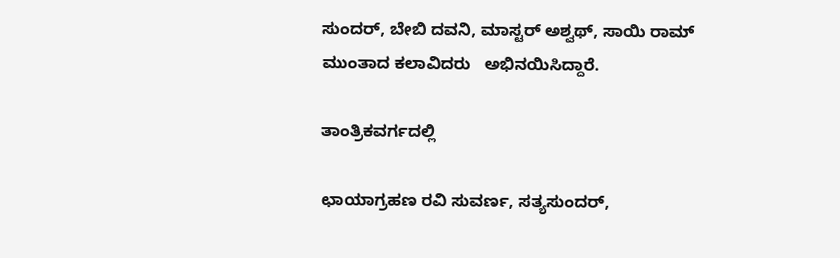ಸುಂದರ್, ಬೇಬಿ ದವನಿ, ಮಾಸ್ಟರ್ ಅಶ್ವಥ್, ಸಾಯಿ ರಾಮ್ ಮುಂತಾದ ಕಲಾವಿದರು   ಅಭಿನಯಿಸಿದ್ದಾರೆ.

ತಾಂತ್ರಿಕವರ್ಗದಲ್ಲಿ

ಛಾಯಾಗ್ರಹಣ ರವಿ ಸುವರ್ಣ, ಸತ್ಯಸುಂದರ್,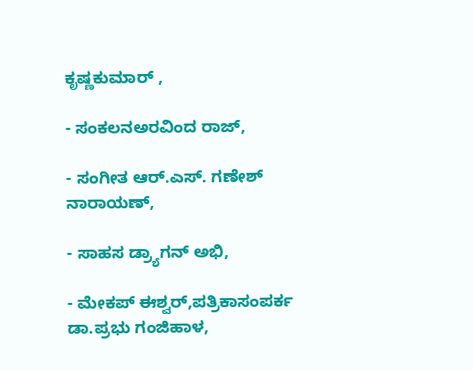ಕೃಷ್ಣಕುಮಾರ್ ,

- ಸಂಕಲನಅರವಿಂದ ರಾಜ್,

- ಸಂಗೀತ ಆರ್.ಎಸ್. ಗಣೇಶ್ ನಾರಾಯಣ್,

- ಸಾಹಸ ಡ್ರ್ಯಾಗನ್ ಅಭಿ,

- ಮೇಕಪ್ ಈಶ್ವರ್,ಪತ್ರಿಕಾಸಂಪರ್ಕ ಡಾ.ಪ್ರಭು ಗಂಜಿಹಾಳ,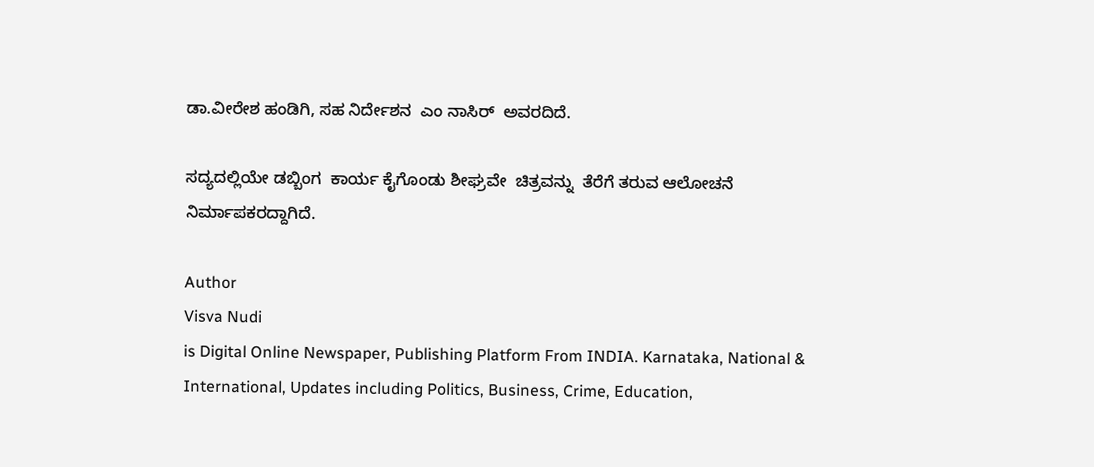ಡಾ.ವೀರೇಶ ಹಂಡಿಗಿ, ಸಹ ನಿರ್ದೇಶನ  ಎಂ ನಾಸಿರ್  ಅವರದಿದೆ.

ಸದ್ಯದಲ್ಲಿಯೇ ಡಬ್ಬಿಂಗ  ಕಾರ್ಯ ಕೈಗೊಂಡು ಶೀಘ್ರವೇ  ಚಿತ್ರವನ್ನು  ತೆರೆಗೆ ತರುವ ಆಲೋಚನೆ ನಿರ್ಮಾಪಕರದ್ದಾಗಿದೆ.

Author
Visva Nudi
is Digital Online Newspaper, Publishing Platform From INDIA. Karnataka, National & International, Updates including Politics, Business, Crime, Education,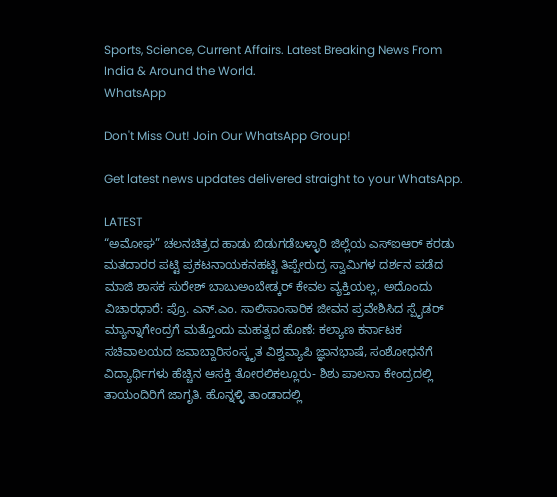Sports, Science, Current Affairs. Latest Breaking News From India & Around the World.
WhatsApp

Don't Miss Out! Join Our WhatsApp Group!

Get latest news updates delivered straight to your WhatsApp.

LATEST
“ಅಮೋಘ” ಚಲನಚಿತ್ರದ ಹಾಡು ಬಿಡುಗಡೆಬಳ್ಳಾರಿ ಜಿಲ್ಲೆಯ ಎಸ್ಐಆರ್ ಕರಡು ಮತದಾರರ ಪಟ್ಟಿ ಪ್ರಕಟನಾಯಕನಹಟ್ಟಿ ತಿಪ್ಪೇರುದ್ರ ಸ್ವಾಮಿಗಳ ದರ್ಶನ ಪಡೆದ ಮಾಜಿ ಶಾಸಕ ಸುರೇಶ್ ಬಾಬುಅಂಬೇಡ್ಕರ್ ಕೇವಲ ವ್ಯಕ್ತಿಯಲ್ಲ, ಅದೊಂದು ವಿಚಾರಧಾರೆ: ಪ್ರೊ. ಎನ್.ಎಂ. ಸಾಲಿಸಾಂಸಾರಿಕ ಜೀವನ ಪ್ರವೇಶಿಸಿದ ಸ್ಪೈಡರ್ ಮ್ಯಾನ್ನಾಗೇಂದ್ರಗೆ ಮತ್ತೊಂದು ಮಹತ್ವದ ಹೊಣೆ: ಕಲ್ಯಾಣ ಕರ್ನಾಟಕ ಸಚಿವಾಲಯದ ಜವಾಬ್ದಾರಿಸಂಸ್ಕೃತ ವಿಶ್ವವ್ಯಾಪಿ ಜ್ಞಾನಭಾಷೆ, ಸಂಶೋಧನೆಗೆ ವಿದ್ಯಾರ್ಥಿಗಳು ಹೆಚ್ಚಿನ ಆಸಕ್ತಿ ತೋರಲಿಕಲ್ಲೂರು- ಶಿಶು ಪಾಲನಾ ಕೇಂದ್ರದಲ್ಲಿ ತಾಯಂದಿರಿಗೆ ಜಾಗೃತಿ. ಹೊನ್ನಳ್ಳಿ ತಾಂಡಾದಲ್ಲಿ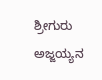ಶ್ರೀಗುರು ಅಜ್ಜಯ್ಯನ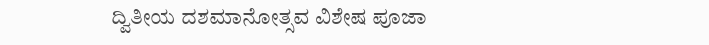ದ್ವಿತೀಯ ದಶಮಾನೋತ್ಸವ ವಿಶೇಷ ಪೂಜಾ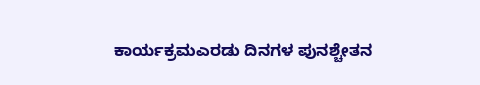ಕಾರ್ಯಕ್ರಮಎರಡು ದಿನಗಳ ಪುನಶ್ಚೇತನ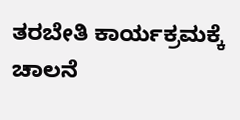ತರಬೇತಿ ಕಾರ್ಯಕ್ರಮಕ್ಕೆ ಚಾಲನೆ